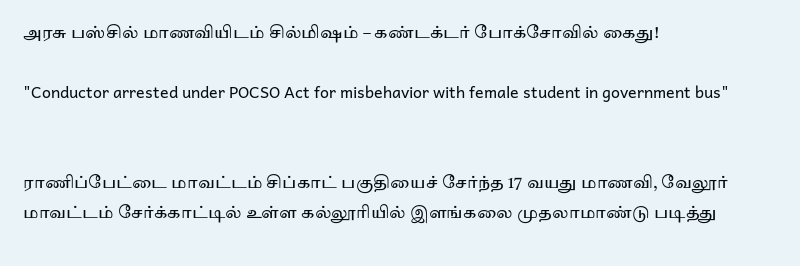அரசு பஸ்சில் மாணவியிடம் சில்மிஷம் – கண்டக்டர் போக்சோவில் கைது!

"Conductor arrested under POCSO Act for misbehavior with female student in government bus"


ராணிப்பேட்டை மாவட்டம் சிப்காட் பகுதியைச் சேர்ந்த 17 வயது மாணவி, வேலூர் மாவட்டம் சேர்க்காட்டில் உள்ள கல்லூரியில் இளங்கலை முதலாமாண்டு படித்து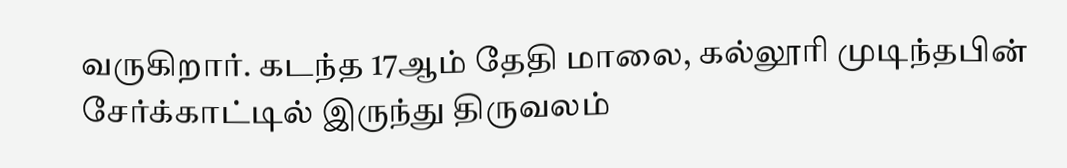வருகிறார். கடந்த 17ஆம் தேதி மாலை, கல்லூரி முடிந்தபின் சேர்க்காட்டில் இருந்து திருவலம்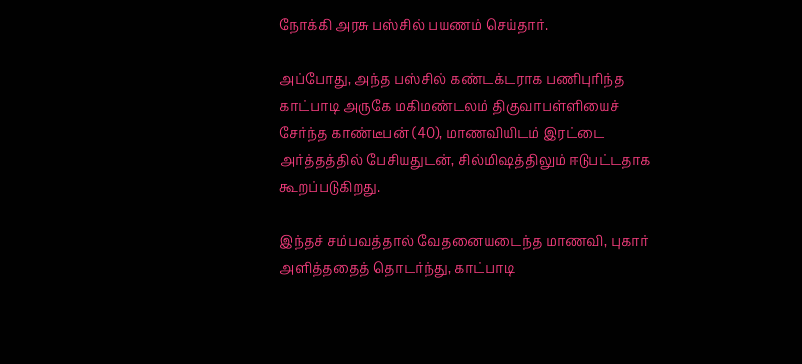நோக்கி அரசு பஸ்சில் பயணம் செய்தார்.

அப்போது, அந்த பஸ்சில் கண்டக்டராக பணிபுரிந்த காட்பாடி அருகே மகிமண்டலம் திகுவாபள்ளியைச் சேர்ந்த காண்டீபன் (40), மாணவியிடம் இரட்டை அர்த்தத்தில் பேசியதுடன், சில்மிஷத்திலும் ஈடுபட்டதாக கூறப்படுகிறது.

இந்தச் சம்பவத்தால் வேதனையடைந்த மாணவி, புகார் அளித்ததைத் தொடர்ந்து, காட்பாடி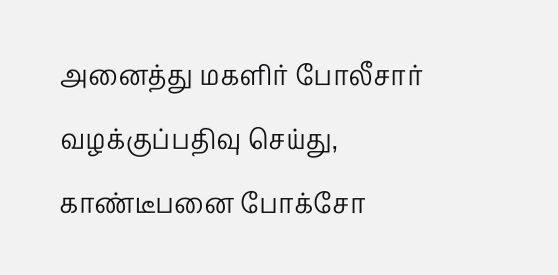அனைத்து மகளிர் போலீசார் வழக்குப்பதிவு செய்து, காண்டீபனை போக்சோ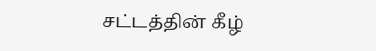சட்டத்தின் கீழ்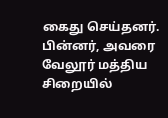கைது செய்தனர். பின்னர், அவரை வேலூர் மத்திய சிறையில்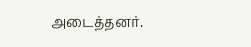அடைத்தனர்.